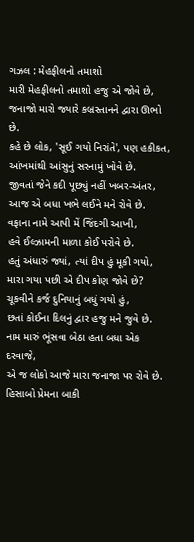ગઝલ : મેહફીલનો તમાશો
મારી મેહફીલનો તમાશો હજુ એ જોવે છે,
જનાજો મારો જ્યારે કબ્રસ્તાનને દ્વારા ઊભો છે.
કહે છે લોક, 'સૂઈ ગયો નિરાંતે', પણ હકીકત,
આંખમાંથી આંસુનું સરનામું ખોવે છે.
જીવતાં જેને કદી પૂછ્યું નહીં ખબર-અંતર,
આજ એ બધા ખભે લઈને મને રોવે છે.
વફાના નામે આપી મેં જિંદગી આખી,
હવે ઈલ્ઝામની માળા કોઈ પરોવે છે.
હતું અંધારું જ્યાં, ત્યાં દીપ હું મૂકી ગયો,
મારા ગયા પછી એ દીપ કોણ જોવે છે?
ચૂકવીને કર્જ દુનિયાનું બધું ગયો હું,
છતાં કોઈના દિલનું દ્વાર હજુ મને જુવે છે.
નામ મારું ભૂંસવા બેઠા હતા બધા એક દરવાજે,
એ જ લોકો આજે મારા જનાજા પર રોવે છે.
હિસાબો પ્રેમના બાકી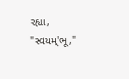રહ્યા, "સ્વયમ્'ભૂ,"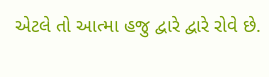એટલે તો આત્મા હજુ દ્વારે દ્વારે રોવે છે.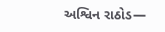અશ્વિન રાઠોડ—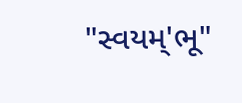"સ્વયમ્'ભૂ"